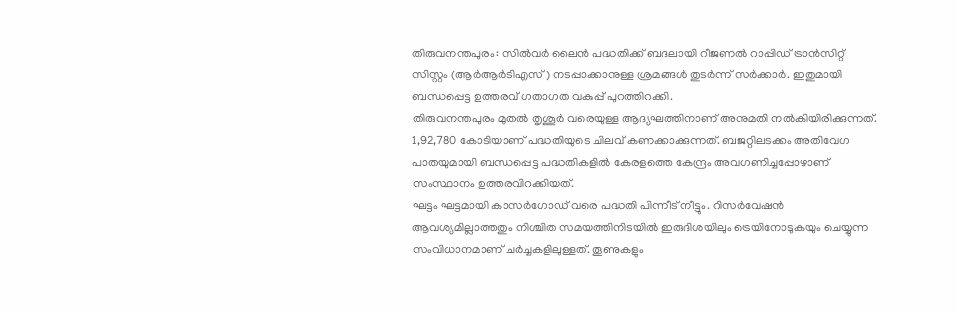തിരുവനന്തപുരം: സിൽവർ ലൈൻ പദ്ധതിക്ക് ബദലായി റീജണൽ റാപ്പിഡ് ട്രാൻസിറ്റ് സിസ്റ്റം (ആർആർടിഎസ്) നടപ്പാക്കാനുള്ള ശ്രമങ്ങൾ തുടർന്ന് സർക്കാർ. ഇതുമായി ബന്ധപ്പെട്ട ഉത്തരവ് ഗതാഗത വകുപ്പ് പുറത്തിറക്കി.
തിരുവനന്തപുരം മുതൽ തൃശൂർ വരെയുള്ള ആദ്യഘത്തിനാണ് അനുമതി നൽകിയിരിക്കുന്നത്. 1,92,780 കോടിയാണ് പദ്ധതിയുടെ ചിലവ് കണക്കാക്കുന്നത്. ബജറ്റിലടക്കം അതിവേഗ പാതയുമായി ബന്ധപ്പെട്ട പദ്ധതികളിൽ കേരളത്തെ കേന്ദ്രം അവഗണിച്ചപ്പോഴാണ് സംസ്ഥാനം ഉത്തരവിറക്കിയത്.
ഘട്ടം ഘട്ടമായി കാസർഗോഡ് വരെ പദ്ധതി പിന്നീട് നീട്ടും. റിസർവേഷൻ ആവശ്യമില്ലാത്തതും നിശ്ചിത സമയത്തിനിടയിൽ ഇരുദിശയിലും ട്രെയിനോടുകയും ചെയ്യുന്ന സംവിധാനമാണ് ചർച്ചകളിലുള്ളത്. തൂണുകളും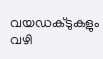വയഡക്ടുകളും വഴി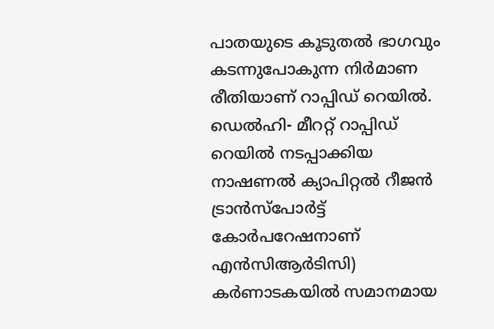പാതയുടെ കൂടുതൽ ഭാഗവും കടന്നുപോകുന്ന നിർമാണ രീതിയാണ് റാപ്പിഡ് റെയിൽ.
ഡെൽഹി- മീററ്റ് റാപ്പിഡ് റെയിൽ നടപ്പാക്കിയ നാഷണൽ ക്യാപിറ്റൽ റീജൻ ട്രാൻസ്പോർട്ട് കോർപറേഷനാണ് എൻസിആർടിസി) കർണാടകയിൽ സമാനമായ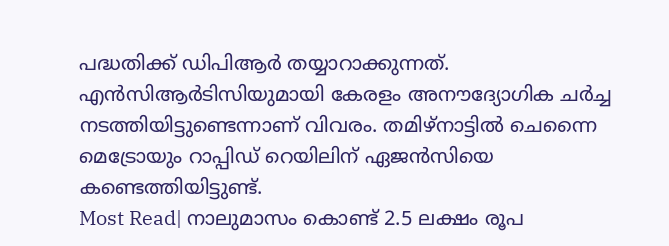പദ്ധതിക്ക് ഡിപിആർ തയ്യാറാക്കുന്നത്. എൻസിആർടിസിയുമായി കേരളം അനൗദ്യോഗിക ചർച്ച നടത്തിയിട്ടുണ്ടെന്നാണ് വിവരം. തമിഴ്നാട്ടിൽ ചെന്നൈ മെട്രോയും റാപ്പിഡ് റെയിലിന് ഏജൻസിയെ കണ്ടെത്തിയിട്ടുണ്ട്.
Most Read| നാലുമാസം കൊണ്ട് 2.5 ലക്ഷം രൂപ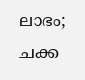ലാഭം; ചക്ക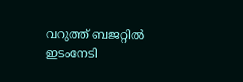വറുത്ത് ബജറ്റിൽ ഇടംനേടി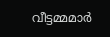വീട്ടമ്മമാർ